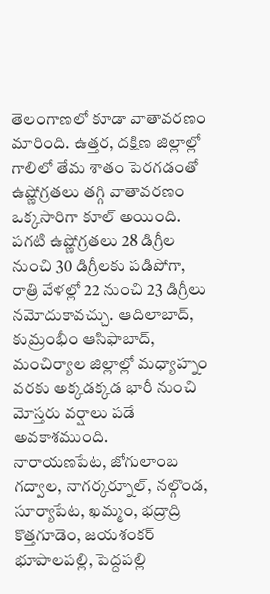తెలంగాణలో కూడా వాతావరణం మారింది. ఉత్తర, దక్షిణ జిల్లాల్లో గాలిలో తేమ శాతం పెరగడంతో ఉష్ణోగ్రతలు తగ్గి వాతావరణం ఒక్కసారిగా కూల్ అయింది. పగటి ఉష్ణోగ్రతలు 28 డిగ్రీల నుంచి 30 డిగ్రీలకు పడిపోగా, రాత్రి వేళల్లో 22 నుంచి 23 డిగ్రీలు నమోదుకావచ్చు. ఆదిలాబాద్, కుమ్రంభీం ఆసిఫాబాద్, మంచిర్యాల జిల్లాల్లో మధ్యాహ్నం వరకు అక్కడక్కడ భారీ నుంచి మోస్తరు వర్షాలు పడే అవకాశముంది.
నారాయణపేట, జోగులాంబ గద్వాల, నాగర్కర్నూల్, నల్గొండ, సూర్యాపేట, ఖమ్మం, భద్రాద్రి కొత్తగూడెం, జయశంకర్ భూపాలపల్లి, పెద్దపల్లి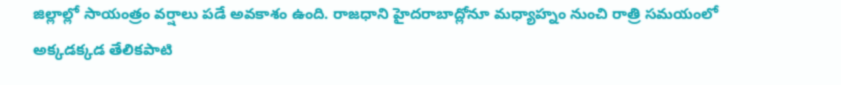జిల్లాల్లో సాయంత్రం వర్షాలు పడే అవకాశం ఉంది. రాజధాని హైదరాబాద్లోనూ మధ్యాహ్నం నుంచి రాత్రి సమయంలో అక్కడక్కడ తేలికపాటి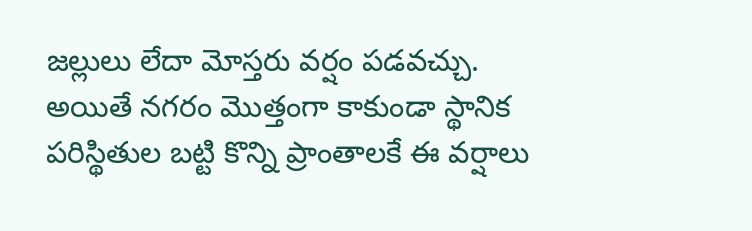జల్లులు లేదా మోస్తరు వర్షం పడవచ్చు. అయితే నగరం మొత్తంగా కాకుండా స్థానిక పరిస్థితుల బట్టి కొన్ని ప్రాంతాలకే ఈ వర్షాలు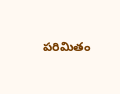పరిమితం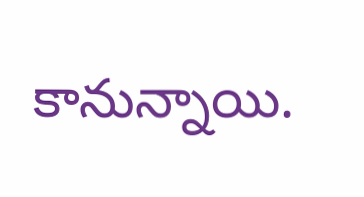కానున్నాయి.